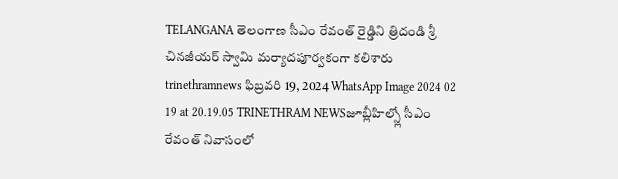TELANGANA తెలంగాణ సీఎం రేవంత్ రైడ్డిని త్రిదండి శ్రీ చినజీయర్ స్వామి మర్యాదపూర్వకంగా కలిశారు trinethramnews ఫిబ్రవరి 19, 2024 WhatsApp Image 2024 02 19 at 20.19.05 TRINETHRAM NEWSజూబ్లీహిల్స్లో సీఎం రేవంత్ నివాసంలో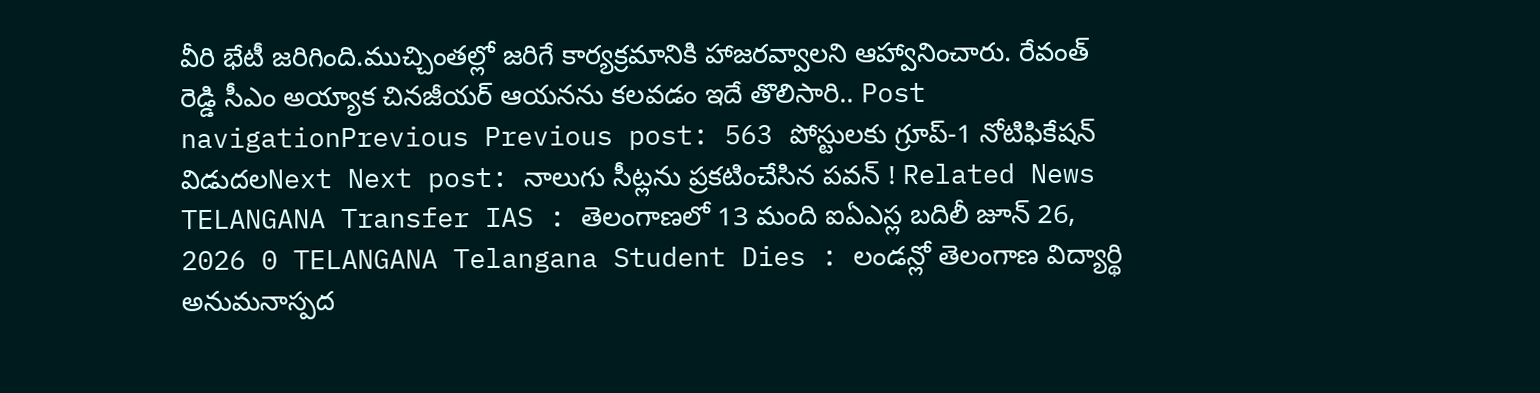వీరి భేటీ జరిగింది.ముచ్చింతల్లో జరిగే కార్యక్రమానికి హాజరవ్వాలని ఆహ్వానించారు. రేవంత్ రెడ్డి సీఎం అయ్యాక చినజీయర్ ఆయనను కలవడం ఇదే తొలిసారి.. Post navigationPrevious Previous post: 563 పోస్టులకు గ్రూప్-1 నోటిఫికేషన్ విడుదలNext Next post: నాలుగు సీట్లను ప్రకటించేసిన పవన్ ! Related News TELANGANA Transfer IAS : తెలంగాణలో 13 మంది ఐఏఎస్ల బదిలీ జూన్ 26, 2026 0 TELANGANA Telangana Student Dies : లండన్లో తెలంగాణ విద్యార్థి అనుమనాస్పద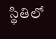స్థితిలో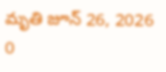మృతి జూన్ 26, 2026 0